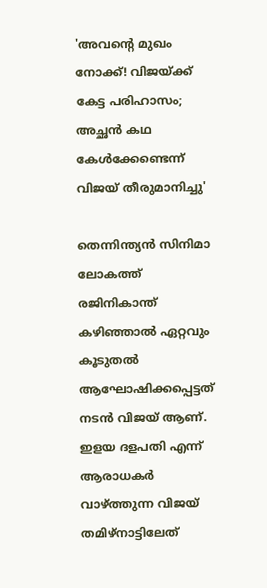'അവന്റെ മുഖം നോക്ക്! വിജയ്ക്ക് കേട്ട പരിഹാസം; അച്ഛൻ കഥ കേൾക്കേണ്ടെന്ന് വിജയ് തീരുമാനിച്ചു'

തെന്നിന്ത്യൻ സിനിമാ ലോകത്ത് രജിനികാന്ത് കഴിഞ്ഞാൽ ഏറ്റവും കൂടുതൽ ആഘോഷിക്കപ്പെട്ടത് നടൻ വിജയ് ആണ്. ഇളയ ദളപതി എന്ന് ആരാധകർ വാഴ്ത്തുന്ന വിജയ് തമിഴ്നാട്ടിലേത്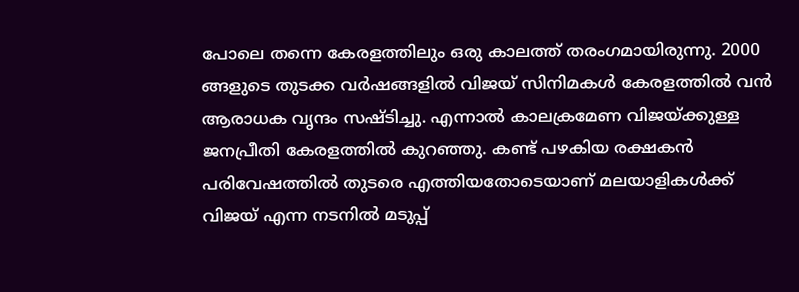പോലെ തന്നെ കേരളത്തിലും ഒരു കാലത്ത് തരംഗമായിരുന്നു. 2000 ങ്ങളുടെ തുടക്ക വർഷങ്ങളിൽ വിജയ് സിനിമകൾ കേരളത്തിൽ വൻ ആരാധക വൃന്ദം സഷ്ടിച്ചു. എന്നാൽ കാലക്രമേണ വിജയ്ക്കുള്ള ജനപ്രീതി കേരളത്തിൽ കുറഞ്ഞു. കണ്ട് പഴകിയ രക്ഷകൻ പരിവേഷത്തിൽ തുടരെ എത്തിയതോടെയാണ് മലയാളികൾക്ക് വിജയ് എന്ന നടനിൽ മടുപ്പ്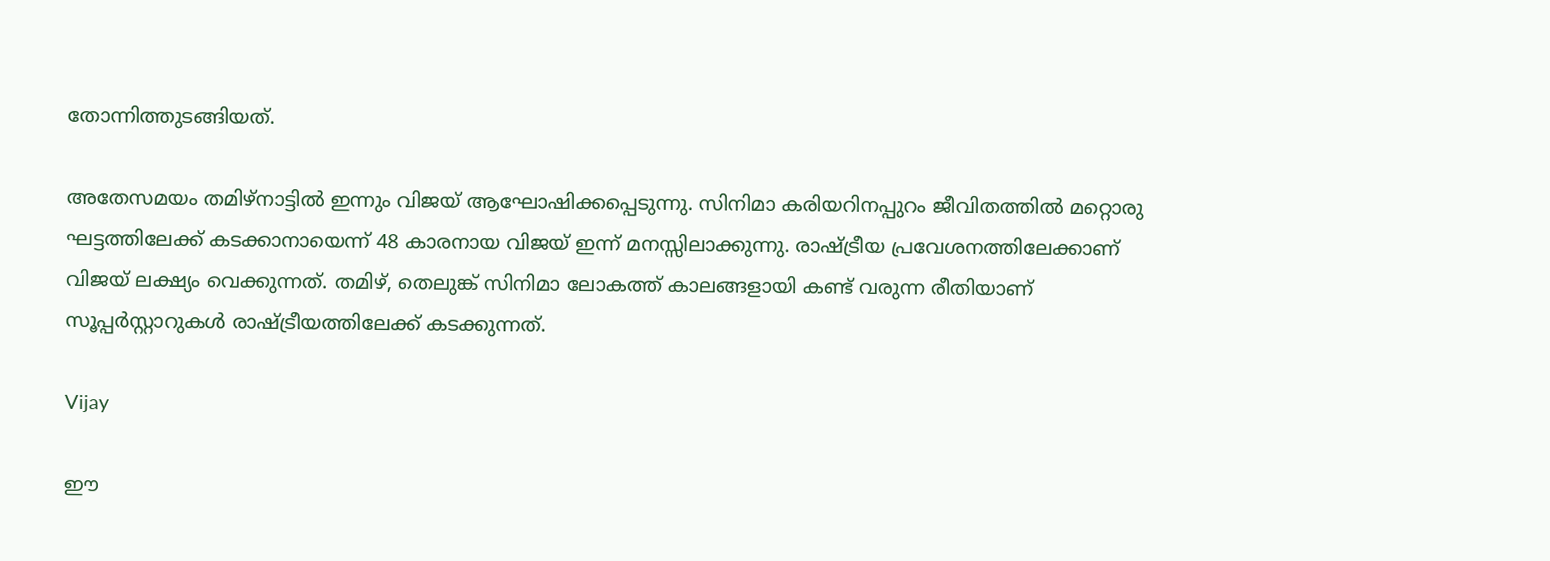തോന്നിത്തുടങ്ങിയത്.

അതേസമയം തമിഴ്നാട്ടിൽ ഇന്നും വിജയ് ആഘോഷിക്കപ്പെടുന്നു. സിനിമാ കരിയറിനപ്പുറം ജീവിതത്തിൽ‌ മറ്റൊരു ഘട്ടത്തിലേക്ക് കടക്കാനായെന്ന് 48 കാരനായ വിജയ് ഇന്ന് മനസ്സിലാക്കുന്നു. രാഷ്ട്രീയ പ്രവേശനത്തിലേക്കാണ് വിജയ് ലക്ഷ്യം വെക്കുന്നത്. തമിഴ്, തെലുങ്ക് സിനിമാ ലോകത്ത് കാലങ്ങളായി കണ്ട് വരുന്ന രീതിയാണ് സൂപ്പർസ്റ്റാറുകൾ രാഷ്ട്രീയത്തിലേക്ക് കടക്കുന്നത്.

Vijay

ഈ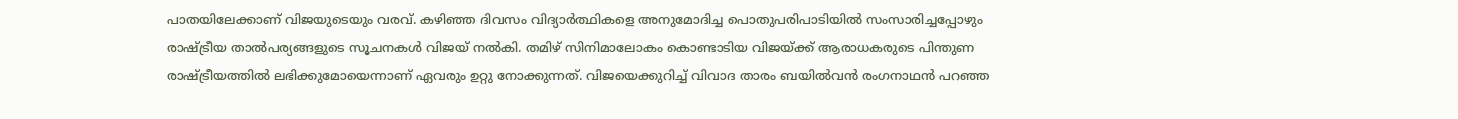പാതയിലേക്കാണ് വിജയുടെയും വരവ്. കഴിഞ്ഞ ദിവസം വിദ്യാർത്ഥികളെ അനുമോദിച്ച പൊതുപരിപാടിയിൽ സംസാരിച്ചപ്പോഴും രാഷ്ട്രീയ താൽപര്യങ്ങളുടെ സൂചനകൾ വിജയ് നൽകി. തമിഴ് സിനിമാലോകം കൊണ്ടാടിയ വിജയ്ക്ക് ആരാധകരുടെ പിന്തുണ രാഷ്ട്രീയത്തിൽ ലഭിക്കുമോയെന്നാണ് ഏവരും ഉറ്റു നോക്കുന്നത്. വിജയെക്കുറിച്ച് വിവാദ താരം ബയിൽവൻ രംഗനാഥൻ പറഞ്ഞ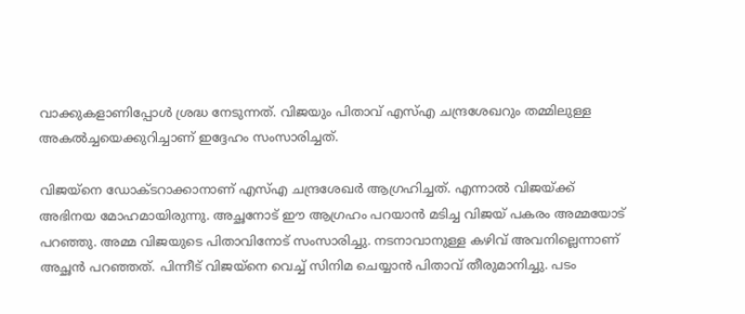വാക്കുകളാണിപ്പോൾ ശ്രദ്ധ നേടുന്നത്. വിജയും പിതാവ് എസ്എ ചന്ദ്രശേഖറും തമ്മിലുള്ള അകൽച്ചയെക്കുറിച്ചാണ് ഇദ്ദേഹം സംസാരിച്ചത്.

വിജയ്നെ ഡോക്ടറാക്കാനാണ് എസ്എ ചന്ദ്രശേഖർ ആഗ്രഹിച്ചത്. എന്നാൽ വിജയ്ക്ക് അഭിനയ മോഹമായിരുന്നു. അച്ഛനോട് ഈ ആഗ്രഹം പറയാൻ മടിച്ച വിജയ് പകരം അമ്മയോട് പറഞ്ഞു. അമ്മ വിജയുടെ പിതാവിനോട് സംസാരിച്ചു. നടനാവാനുള്ള കഴിവ് അവനില്ലെന്നാണ് അച്ഛൻ പറഞ്ഞത്. പിന്നീട് വിജയ്നെ വെച്ച് സിനിമ ചെയ്യാൻ പിതാവ് തീരുമാനിച്ചു. പടം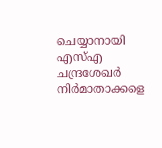ചെയ്യാനായി എസ്എ ചന്ദ്രശേഖർ നിർമാതാക്കളെ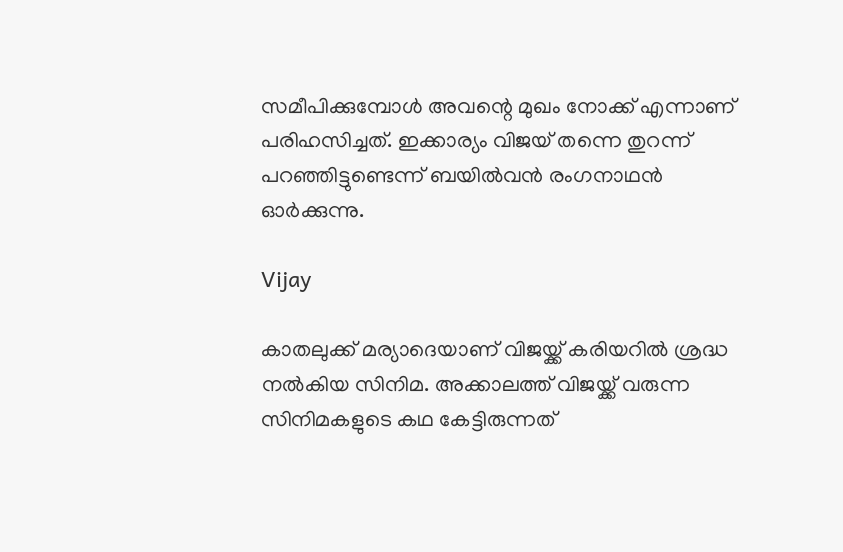സമീപിക്കുമ്പോൾ അവന്റെ മുഖം നോക്ക് എന്നാണ് പരിഹസിച്ചത്. ഇക്കാര്യം വിജയ് തന്നെ തുറന്ന് പറഞ്ഞിട്ടുണ്ടെന്ന് ബയിൽവൻ രംഗനാഥൻ ഓർക്കുന്നു.

Vijay

കാതലുക്ക് മര്യാദെയാണ് വിജയ്ക്ക് കരിയറിൽ ശ്രദ്ധ നൽകിയ സിനിമ. അക്കാലത്ത് വിജയ്ക്ക് വരുന്ന സിനിമകളുടെ കഥ കേട്ടിരുന്നത്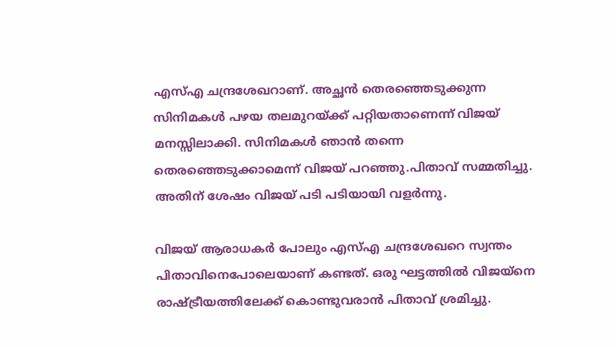എസ്എ ചന്ദ്രശേഖറാണ്. അച്ഛൻ തെരഞ്ഞെടുക്കുന്ന സിനിമകൾ പഴയ തലമുറയ്ക്ക് പറ്റിയതാണെന്ന് വിജയ് മനസ്സിലാക്കി. സിനിമകൾ ഞാൻ തന്നെ തെരഞ്ഞെടുക്കാമെന്ന് വിജയ് പറഞ്ഞു.പിതാവ് സമ്മതിച്ചു. അതിന് ശേഷം വിജയ് പടി പടിയായി വളർന്നു.

വിജയ് ആരാധകർ പോലും എസ്എ ചന്ദ്രശേഖറെ സ്വന്തം പിതാവിനെപോലെയാണ് കണ്ടത്. ഒരു ഘട്ടത്തിൽ വിജയ്നെ രാഷ്ട്രീയത്തിലേക്ക് കൊണ്ടുവരാൻ പിതാവ് ശ്രമിച്ചു.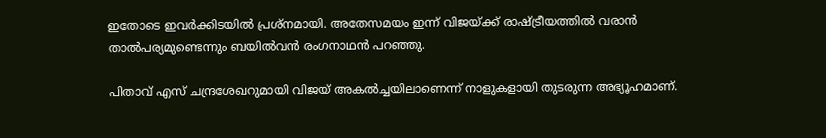ഇതോടെ ഇവർക്കിടയിൽ പ്രശ്നമായി. അതേസമയം ഇന്ന് വിജയ്ക്ക് രാഷ്ട്രീയത്തിൽ വരാൻ താൽപര്യമുണ്ടെന്നും ബയിൽവൻ രംഗനാഥൻ പറഞ്ഞു.

പിതാവ് എസ് ചന്ദ്രശേഖറുമായി വിജയ് അകൽച്ചയിലാണെന്ന് നാളുകളായി തുടരുന്ന അഭ്യൂഹമാണ്.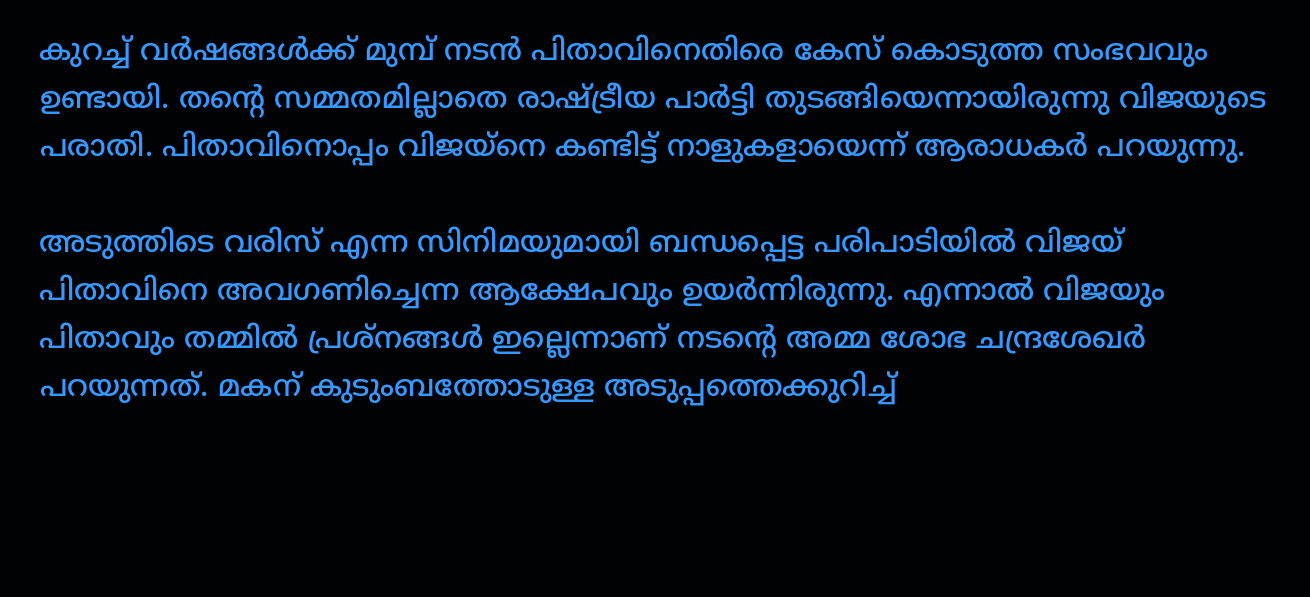കുറച്ച് വർഷങ്ങൾക്ക് മുമ്പ് നടൻ പിതാവിനെതിരെ കേസ് കൊടുത്ത സംഭവവും ഉണ്ടായി. തന്റെ സമ്മതമില്ലാതെ രാഷ്ട്രീയ പാർട്ടി തുടങ്ങിയെന്നായിരുന്നു വിജയുടെ പരാതി. പിതാവിനൊപ്പം വിജയ്നെ കണ്ടിട്ട് നാളുകളായെന്ന് ആരാധകർ പറയുന്നു.

അടുത്തിടെ വരിസ് എന്ന സിനിമയുമായി ബന്ധപ്പെട്ട പരിപാടിയിൽ വിജയ് പിതാവിനെ അവഗണിച്ചെന്ന ആക്ഷേപവും ഉയർന്നിരുന്നു. എന്നാൽ വിജയും പിതാവും തമ്മിൽ പ്രശ്നങ്ങൾ ഇല്ലെന്നാണ് നടന്റെ അമ്മ ശോഭ ചന്ദ്രശേഖർ പറയുന്നത്. മകന് കുടുംബത്തോടുള്ള അടുപ്പത്തെക്കുറിച്ച്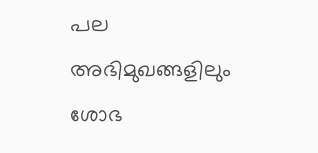പല അഭിമുഖങ്ങളിലും ശോഭ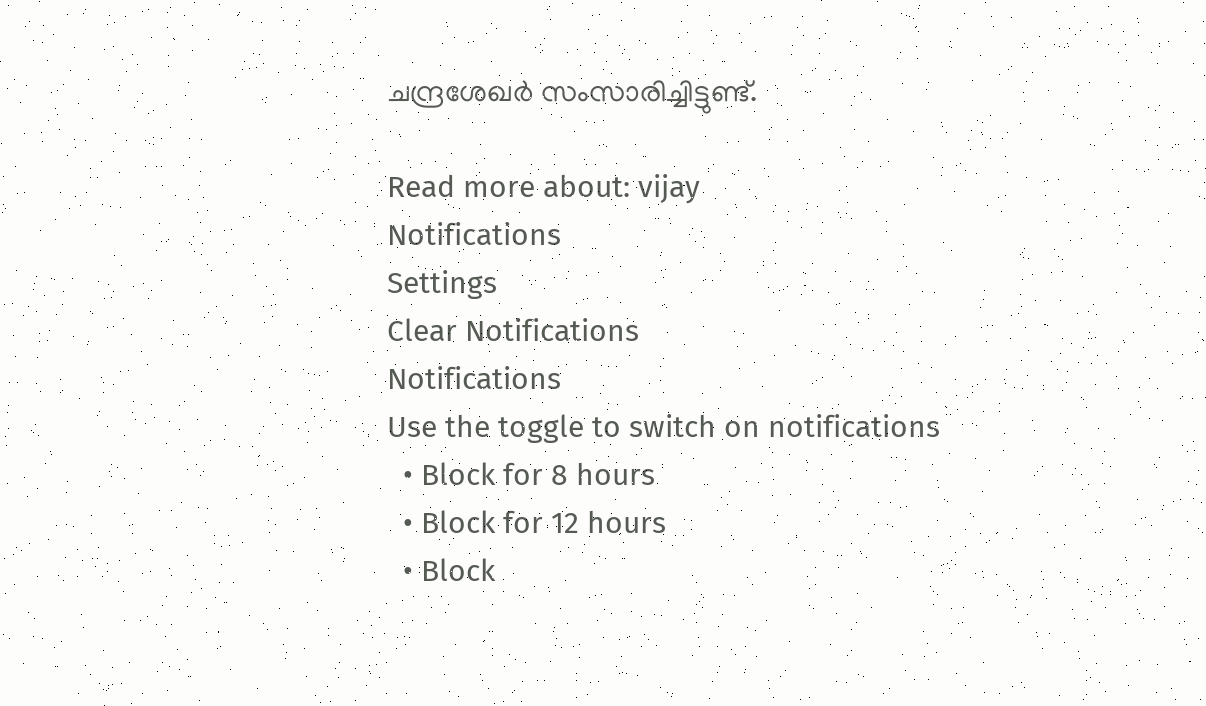ചന്ദ്രശേഖർ സംസാരിച്ചിട്ടുണ്ട്.

Read more about: vijay
Notifications
Settings
Clear Notifications
Notifications
Use the toggle to switch on notifications
  • Block for 8 hours
  • Block for 12 hours
  • Block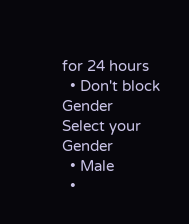for 24 hours
  • Don't block
Gender
Select your Gender
  • Male
  •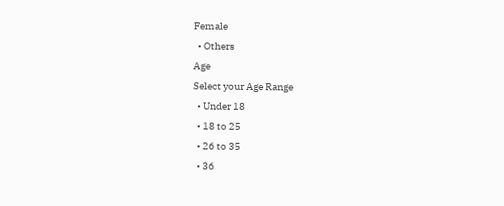Female
  • Others
Age
Select your Age Range
  • Under 18
  • 18 to 25
  • 26 to 35
  • 36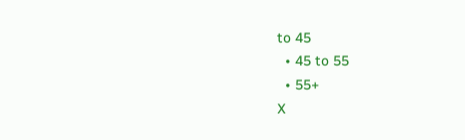to 45
  • 45 to 55
  • 55+
X